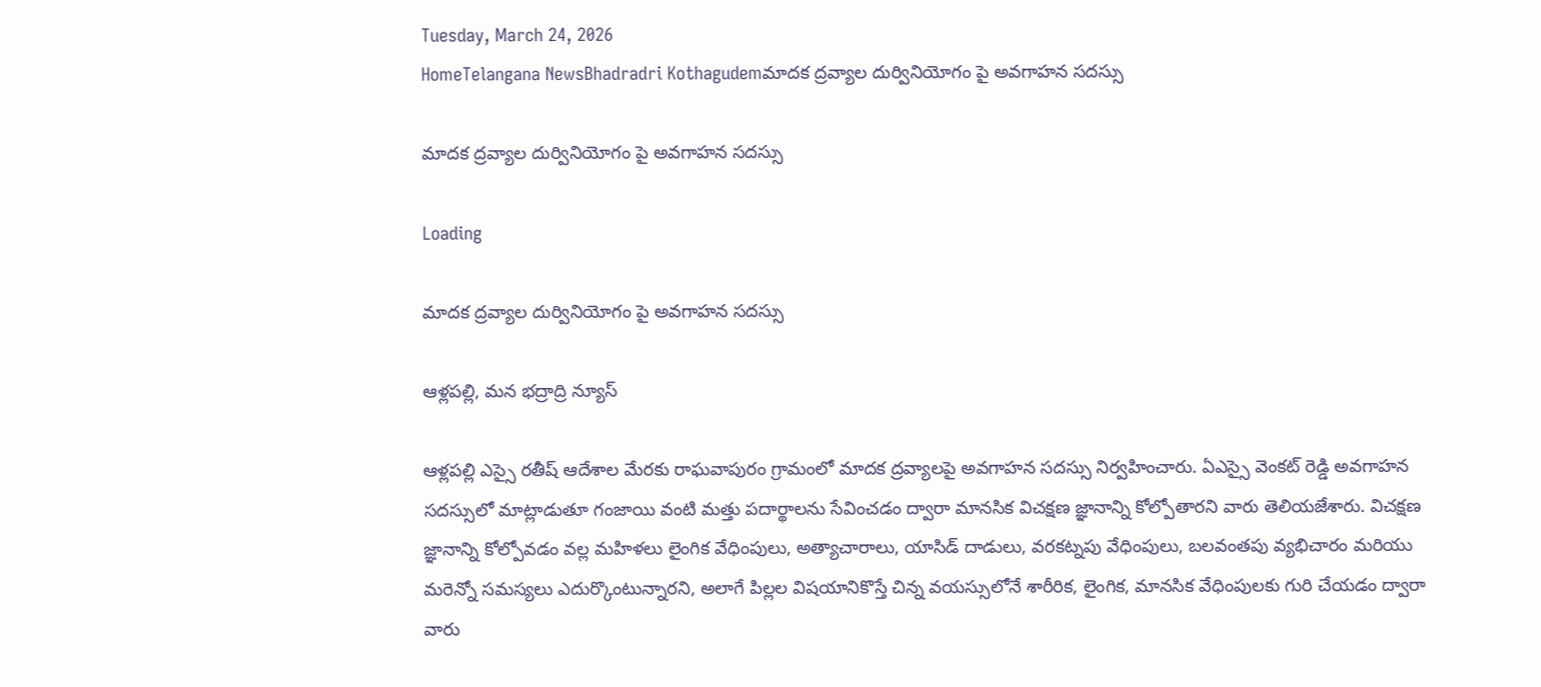Tuesday, March 24, 2026
HomeTelangana NewsBhadradri Kothagudemమాదక ద్రవ్యాల దుర్వినియోగం పై అవగాహన సదస్సు

మాదక ద్రవ్యాల దుర్వినియోగం పై అవగాహన సదస్సు

Loading

మాదక ద్రవ్యాల దుర్వినియోగం పై అవగాహన సదస్సు

ఆళ్లపల్లి, మన భద్రాద్రి న్యూస్

ఆళ్లపల్లి ఎస్సై రతీష్ ఆదేశాల మేరకు రాఘవాపురం గ్రామంలో మాదక ద్రవ్యాలపై అవగాహన సదస్సు నిర్వహించారు. ఏఎస్సై వెంకట్ రెడ్డి అవగాహన సదస్సులో మాట్లాడుతూ గంజాయి వంటి మత్తు పదార్థాలను సేవించడం ద్వారా మానసిక విచక్షణ జ్ఞానాన్ని కోల్పోతారని వారు తెలియజేశారు. విచక్షణ జ్ఞానాన్ని కోల్పోవడం వల్ల మహిళలు లైంగిక వేధింపులు, అత్యాచారాలు, యాసిడ్ దాడులు, వరకట్నపు వేధింపులు, బలవంతపు వ్యభిచారం మరియు మరెన్నో సమస్యలు ఎదుర్కొంటున్నారని, అలాగే పిల్లల విషయానికొస్తే చిన్న వయస్సులోనే శారీరిక, లైంగిక, మానసిక వేధింపులకు గురి చేయడం ద్వారా వారు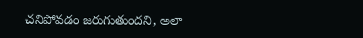చనిపోవడం జరుగుతుందని, అలా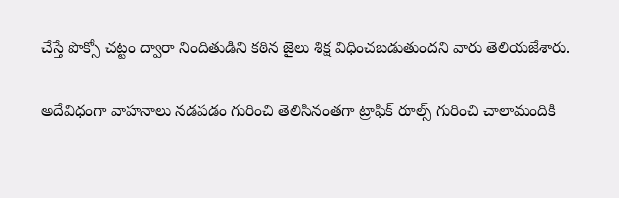చేస్తే పొక్సో చట్టం ద్వారా నిందితుడిని కఠిన జైలు శిక్ష విధించబడుతుందని వారు తెలియజేశారు.

అదేవిధంగా వాహనాలు నడపడం గురించి తెలిసినంతగా ట్రాఫిక్ రూల్స్ గురించి చాలామందికి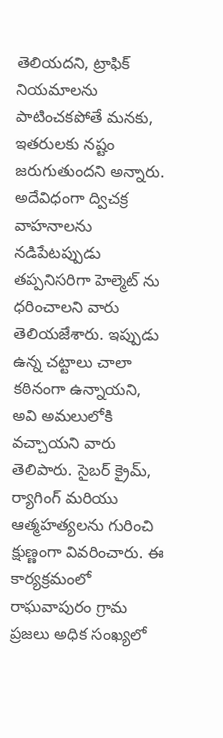తెలియదని, ట్రాఫిక్ నియమాలను పాటించకపోతే మనకు, ఇతరులకు నష్టం జరుగుతుందని అన్నారు. అదేవిధంగా ద్విచక్ర వాహనాలను నడిపేటప్పుడు తప్పనిసరిగా హెల్మెట్ ను ధరించాలని వారు తెలియజేశారు. ఇప్పుడు ఉన్న చట్టాలు చాలా కఠినంగా ఉన్నాయని, అవి అమలులోకి వచ్చాయని వారు తెలిపారు. సైబర్ క్రైమ్, ర్యాగింగ్ మరియు ఆత్మహత్యలను గురించి క్షుణ్ణంగా వివరించారు. ఈ కార్యక్రమంలో రాఘవాపురం గ్రామ ప్రజలు అధిక సంఖ్యలో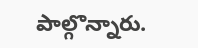పాల్గొన్నారు.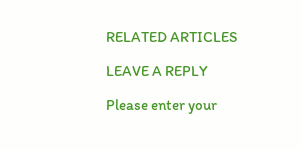RELATED ARTICLES

LEAVE A REPLY

Please enter your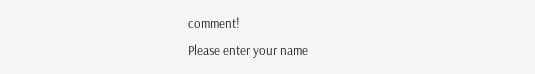comment!
Please enter your name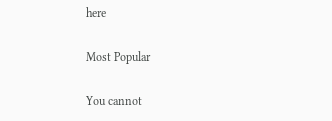here

Most Popular

You cannot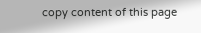copy content of this page